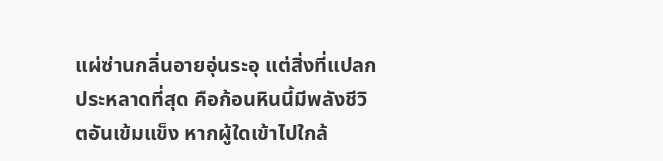แผ่ซ่านกลิ่นอายอุ่นระอุ แต่สิ่งที่แปลกประหลาดที่สุด คือก้อนหินนี้มีพลังชีวิตอันเข้มแข็ง หากผู้ใดเข้าไปใกล้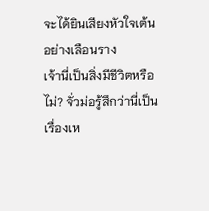จะได้ยินเสียงหัวใจเต้นอย่างเลือนราง
เจ้านี่เป็นสิ่งมีชีวิตหรือไม่? จั่วม่อรู้สึกว่านี่เป็นเรื่องเห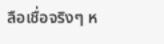ลือเชื่อจริงๆ ห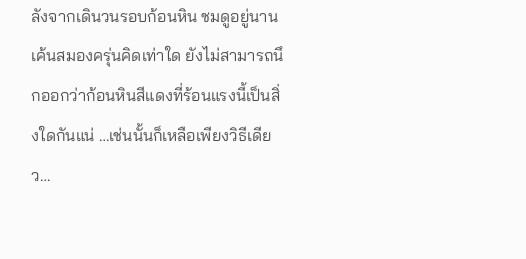ลังจากเดินวนรอบก้อนหิน ชมดูอยู่นาน เค้นสมองครุ่นคิดเท่าใด ยังไม่สามารถนึกออกว่าก้อนหินสีแดงที่ร้อนแรงนี้เป็นสิ่งใดกันแน่ …เช่นนั้นก็เหลือเพียงวิธีเดียว…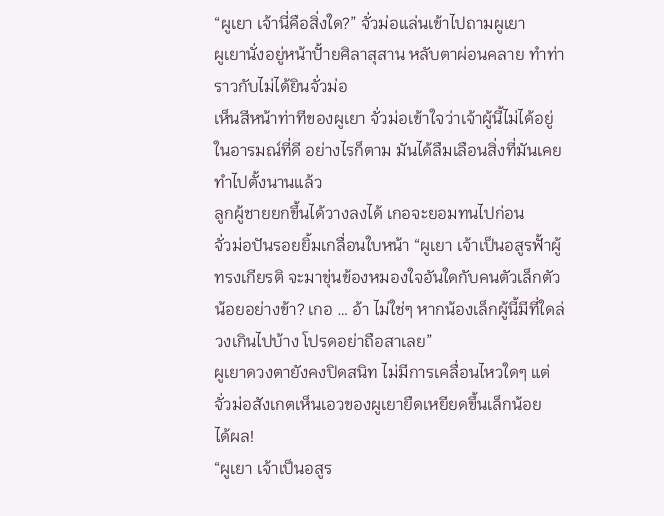“ผูเยา เจ้านี่คือสิ่งใด?” จั่วม่อแล่นเข้าไปถามผูเยา
ผูเยานั่งอยู่หน้าปั้ายศิลาสุสาน หลับตาผ่อนคลาย ทำท่าราวกับไม่ได้ยินจั่วม่อ
เห็นสีหน้าท่าทีของผูเยา จั่วม่อเข้าใจว่าเจ้าผู้นี้ไม่ได้อยู่ในอารมณ์ที่ดี อย่างไรก็ตาม มันได้ลืมเลือนสิ่งที่มันเคยทำไปตั้งนานแล้ว
ลูกผู้ชายยกขึ้นได้วางลงได้ เกอจะยอมทนไปก่อน
จั่วม่อปันรอยยิ้มเกลื่อนใบหน้า “ผูเยา เจ้าเป็นอสูรฟั้าผู้ทรงเกียรติ จะมาขุ่นข้องหมองใจอันใดกับคนตัวเล็กตัวน้อยอย่างข้า? เกอ … อ้า ไม่ใช่ๆ หากน้องเล็กผู้นี้มีที่ใดล่วงเกินไปบ้าง โปรดอย่าถือสาเลย”
ผูเยาดวงตายังคงปิดสนิท ไม่มีการเคลื่อนไหวใดๆ แต่จั่วม่อสังเกตเห็นเอวของผูเยายืดเหยียดขึ้นเล็กน้อย
ได้ผล!
“ผูเยา เจ้าเป็นอสูร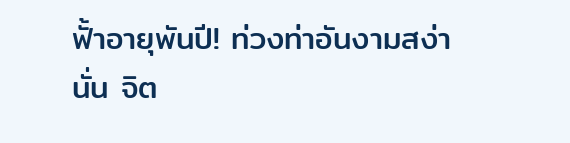ฟั้าอายุพันปี! ท่วงท่าอันงามสง่านั่น จิต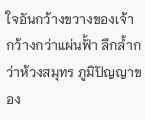ใจอันกว้างขวางของเจ้า กว้างกว่าแผ่นฟั้า ลึกล้ำกว่าห้วงสมุทร ภูมิปัญญาของ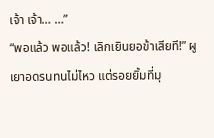เจ้า เจ้า… …”
“พอแล้ว พอแล้ว! เลิกเยินยอข้าเสียที!” ผูเยาอดรนทนไม่ไหว แต่รอยยิ้มที่มุ